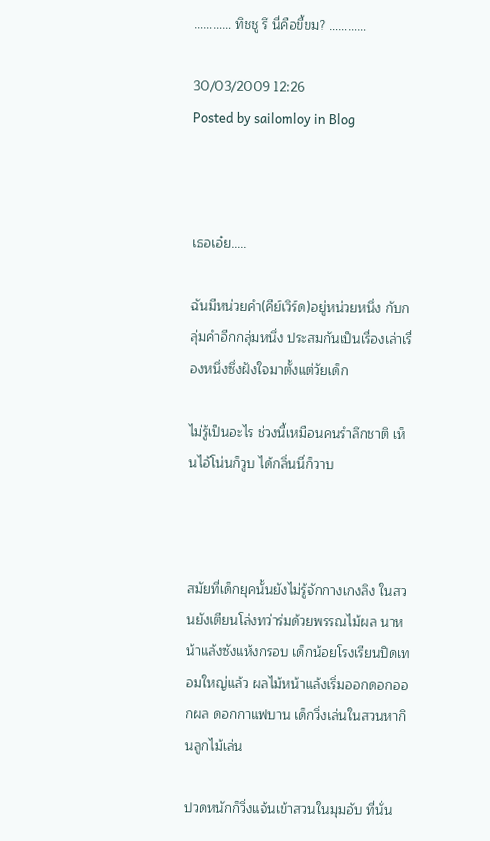………… ทิชชู รึ นี่คือขี้ขม? …………

30/03/2009 12:26
Posted by sailomloy in Blog



เธอเอ๋ย…..

ฉันมีหน่วยคำ(คีย์เวิร์ด)อยู่หน่วยหนึ่ง กับกลุ่มคำอีกกลุ่มหนึ่ง ประสมกันเป็นเรื่องเล่าเรื่องหนึ่งซึ่งฝังใจมาตั้งแต่วัยเด็ก

ไม่รู้เป็นอะไร ช่วงนี้เหมือนคนรำลึกชาติ เห็นไอ้โน่นก็วูบ ได้กลิ่นนี่ก็วาบ



สมัยที่เด็กยุคนั้นยังไม่รู้จักกางเกงลิง ในสวนยังเตียนโล่งทว่าร่มด้วยพรรณไม้ผล นาหน้าแล้งซังแห้งกรอบ เด็กน้อยโรงเรียนปิดเทอมใหญ่แล้ว ผลไม้หน้าแล้งเริ่มออกดอกออกผล ดอกกาแฟบาน เด็กวิ่งเล่นในสวนหากินลูกไม้เล่น

ปวดหนักก็วิ่งแจ้นเข้าสวนในมุมอับ ที่นั่น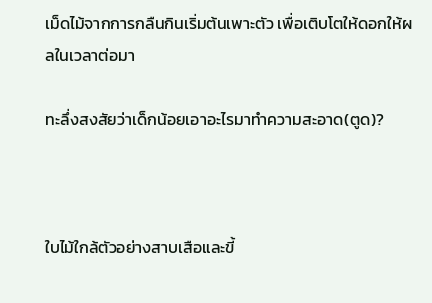เม็ดไม้จากการกลืนกินเริ่มต้นเพาะตัว เพื่อเติบโตให้ดอกให้ผลในเวลาต่อมา

ทะลึ่งสงสัยว่าเด็กน้อยเอาอะไรมาทำความสะอาด(ตูด)?



ใบไม้ใกล้ตัวอย่างสาบเสือและขี้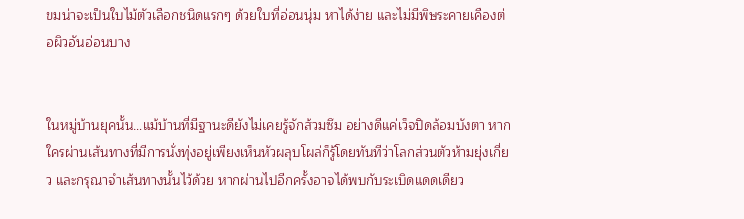ขมน่าจะเป็นใบไม้ตัวเลือกชนิดแรกๆ ด้วยใบที่อ่อนนุ่ม หาได้ง่าย และไม่มีพิษระคายเคืองต่อผิวอันอ่อนบาง


ในหมู่บ้านยุคนั้น…แม้บ้านที่มีฐานะดียังไม่เคยรู้จักส้วมซึม อย่างดีแค่เว็จปิดล้อมบังตา หากใครผ่านเส้นทางที่มีการนั่งทุ่งอยู่เพียงเห็นหัวผลุบโผล่ก็รู้โดยทันทีว่าโลกส่วนตัวห้ามยุ่งเกี่ยว และกรุณาจำเส้นทางนั้นไว้ด้วย หากผ่านไปอีกครั้งอาจได้พบกับระเบิดแดดเดียว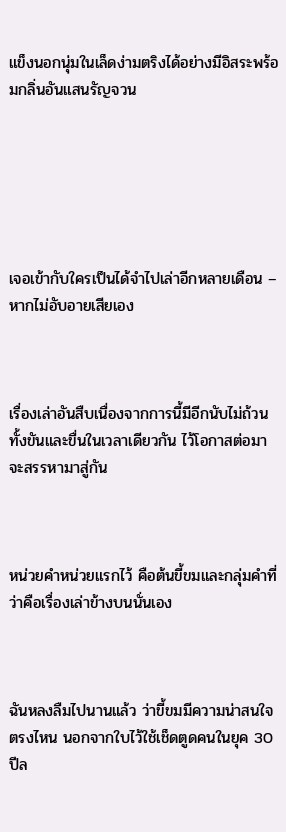แข็งนอกนุ่มในเล็ดง่ามตริงได้อย่างมีอิสระพร้อมกลิ่นอันแสนรัญจวน






เจอเข้ากับใครเป็นได้จำไปเล่าอีกหลายเดือน – หากไม่อับอายเสียเอง



เรื่องเล่าอันสืบเนื่องจากการนี้มีอีกนับไม่ถ้วนทั้งขันและขื่นในเวลาเดียวกัน ไว้โอกาสต่อมาจะสรรหามาสู่กัน



หน่วยคำหน่วยแรกไว้ คือต้นขี้ขมและกลุ่มคำที่ว่าคือเรื่องเล่าข้างบนนั่นเอง



ฉันหลงลืมไปนานแล้ว ว่าขี้ขมมีความน่าสนใจตรงไหน นอกจากใบไว้ใช้เช็ดตูดคนในยุค 30 ปีล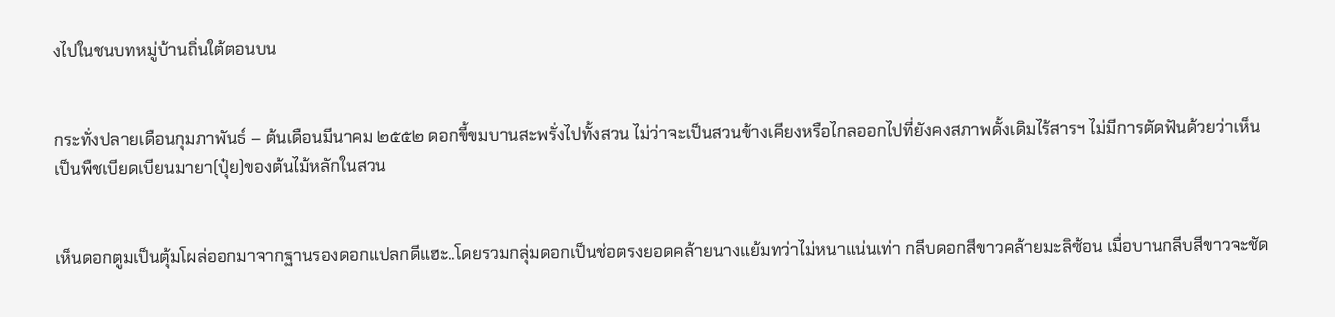งไปในชนบทหมู่บ้านถิ่นใต้ตอนบน


กระทั่งปลายเดือนกุมภาพันธ์ – ต้นเดือนมีนาคม ๒๕๕๒ ดอกขี้ขมบานสะพรั่งไปทั้งสวน ไม่ว่าจะเป็นสวนข้างเคียงหรือไกลออกไปที่ยังคงสภาพดั้งเดิมไร้สารฯ ไม่มีการตัดฟันด้วยว่าเห็นเป็นพืชเบียดเบียนมายา(ปุ๋ย)ของต้นไม้หลักในสวน


เห็นดอกตูมเป็นตุ้มโผล่ออกมาจากฐานรองดอกแปลกดีแฮะ..โดยรวมกลุ่มดอกเป็นช่อตรงยอดคล้ายนางแย้มทว่าไม่หนาแน่นเท่า กลีบดอกสีขาวคล้ายมะลิซ้อน เมื่อบานกลีบสีขาวจะชัด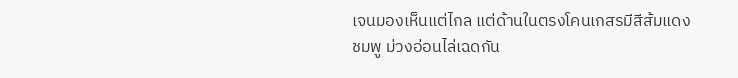เจนมองเห็นแต่ไกล แต่ด้านในตรงโคนเกสรมีสีส้มแดง ชมพู ม่วงอ่อนไล่เฉดกัน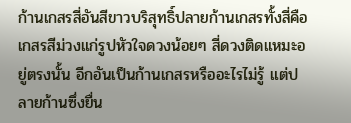ก้านเกสรสี่อันสีขาวบริสุทธิ์ปลายก้านเกสรทั้งสี่คือเกสรสีม่วงแก่รูปหัวใจดวงน้อยๆ สี่ดวงติดแหมะอยู่ตรงนั้น อีกอันเป็นก้านเกสรหรืออะไรไม่รู้ แต่ปลายก้านซึ่งยื่น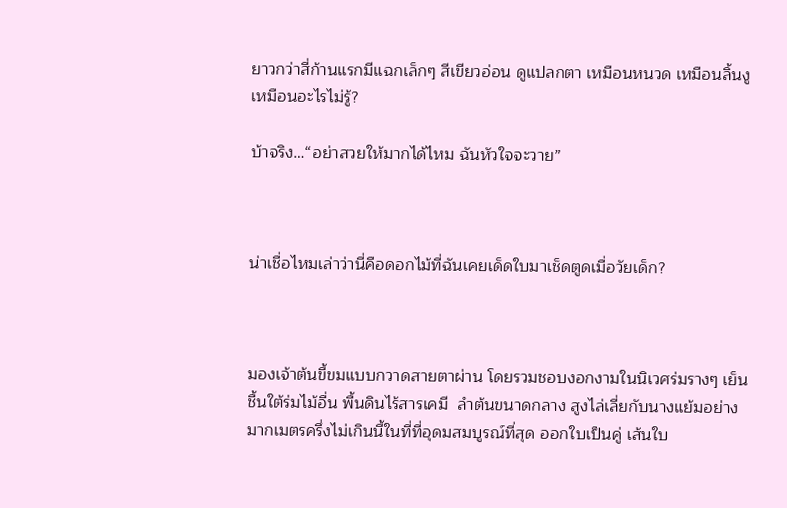ยาวกว่าสี่ก้านแรกมีแฉกเล็กๆ สีเขียวอ่อน ดูแปลกตา เหมือนหนวด เหมือนลิ้นงู เหมือนอะไรไม่รู้?

บ้าจริง…“อย่าสวยให้มากได้ไหม ฉันหัวใจจะวาย”



น่าเชื่อไหมเล่าว่านี่คือดอกไม้ที่ฉันเคยเด็ดใบมาเช็ดตูดเมื่อวัยเด็ก?



มองเจ้าต้นขี้ขมแบบกวาดสายตาผ่าน โดยรวมชอบงอกงามในนิเวศร่มรางๆ เย็นชื้นใต้ร่มไม้อื่น พื้นดินไร้สารเคมี  ลำต้นขนาดกลาง สูงไล่เลี่ยกับนางแย้มอย่างมากเมตรครึ่งไม่เกินนี้ในที่ที่อุดมสมบูรณ์ที่สุด ออกใบเป็นคู่ เส้นใบ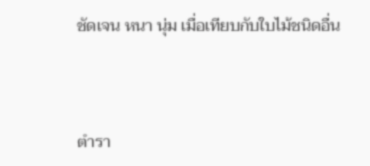ชัดเจน หนา นุ่ม เมื่อเทียบกับใบไม้ชนิดอื่น



ตำรา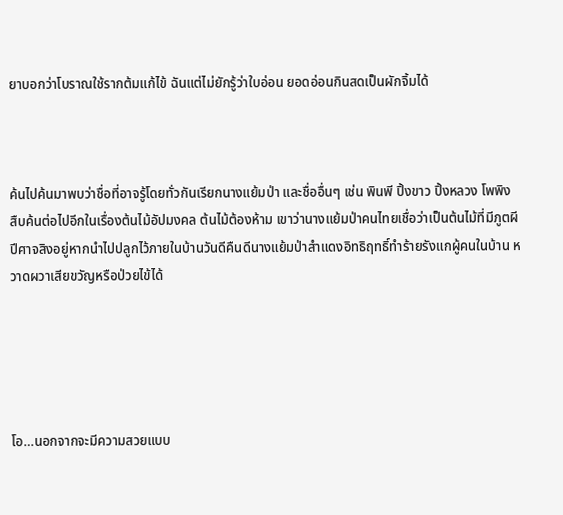ยาบอกว่าโบราณใช้รากต้มแก้ไข้ ฉันแต่ไม่ยักรู้ว่าใบอ่อน ยอดอ่อนกินสดเป็นผักจิ้มได้



ค้นไปค้นมาพบว่าชื่อที่อาจรู้โดยทั่วกันเรียกนางแย้มป่า และชื่ออื่นๆ เช่น พินพี ปิ้งขาว ปิ้งหลวง โพพิง สืบค้นต่อไปอีกในเรื่องต้นไม้อัปมงคล ต้นไม้ต้องห้าม เขาว่านางแย้มป่าคนไทยเชื่อว่าเป็นต้นไม้ที่มีภูตผีปีศาจสิงอยู่หากนำไปปลูกไว้ภายในบ้านวันดีคืนดีนางแย้มป่าสำแดงอิทธิฤทธิ์ทำร้ายรังแกผู้คนในบ้าน หวาดผวาเสียขวัญหรือป่วยไข้ได้





โอ…นอกจากจะมีความสวยแบบ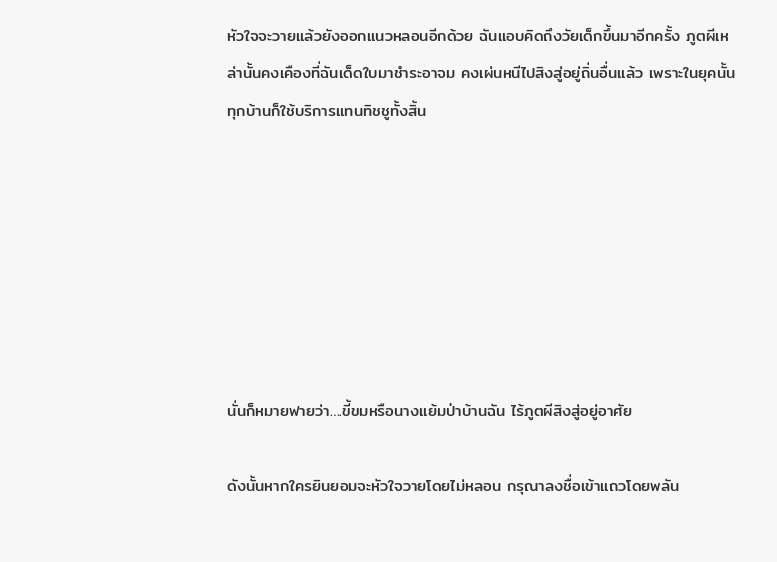หัวใจจะวายแล้วยังออกแนวหลอนอีกด้วย ฉันแอบคิดถึงวัยเด็กขึ้นมาอีกครั้ง ภูตผีเหล่านั้นคงเคืองที่ฉันเด็ดใบมาชำระอาจม คงเผ่นหนีไปสิงสู่อยู่ถิ่นอื่นแล้ว เพราะในยุคนั้นทุกบ้านก็ใช้บริการแทนทิชชูทั้งสิ้น







นั่นก็หมายฟายว่า….ขี้ขมหรือนางแย้มป่าบ้านฉัน ไร้ภูตผีสิงสู่อยู่อาศัย

ดังนั้นหากใครยินยอมจะหัวใจวายโดยไม่หลอน กรุณาลงชื่อเข้าแถวโดยพลัน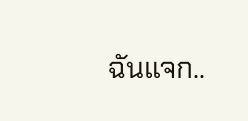ฉันแจก..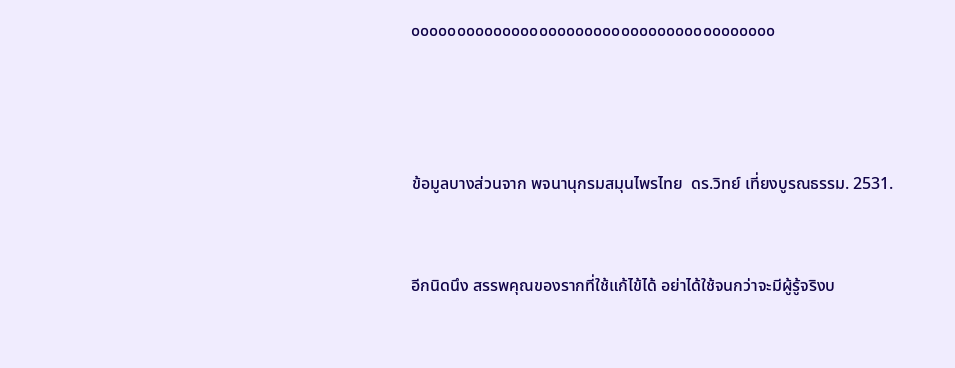๐๐๐๐๐๐๐๐๐๐๐๐๐๐๐๐๐๐๐๐๐๐๐๐๐๐๐๐๐๐๐๐๐๐๐๐๐๐๐๐





ข้อมูลบางส่วนจาก พจนานุกรมสมุนไพรไทย  ดร.วิทย์ เที่ยงบูรณธรรม. 2531.



อีกนิดนึง สรรพคุณของรากที่ใช้แก้ไข้ได้ อย่าได้ใช้จนกว่าจะมีผู้รู้จริงบ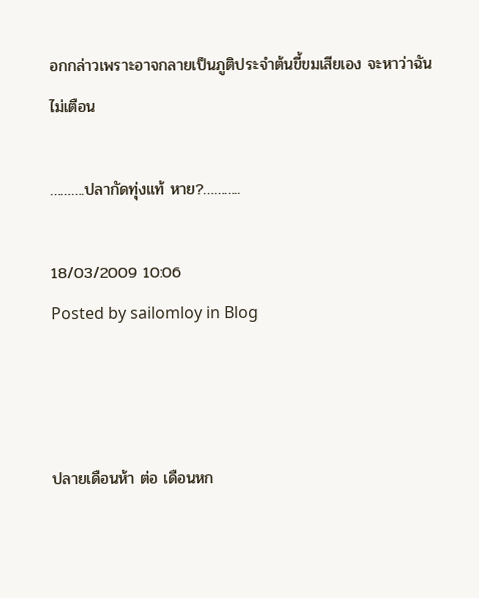อกกล่าวเพราะอาจกลายเป็นภูติประจำต้นขี้ขมเสียเอง จะหาว่าฉันไม่เตือน

……….ปลากัดทุ่งแท้ หาย?………..

18/03/2009 10:06
Posted by sailomloy in Blog



ปลายเดือนห้า ต่อ เดือนหก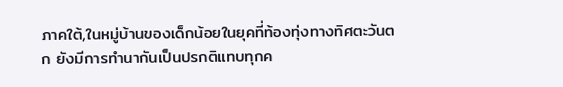ภาคใต้,ในหมู่บ้านของเด็กน้อยในยุคที่ท้องทุ่งทางทิศตะวันตก ยังมีการทำนากันเป็นปรกติแทบทุกค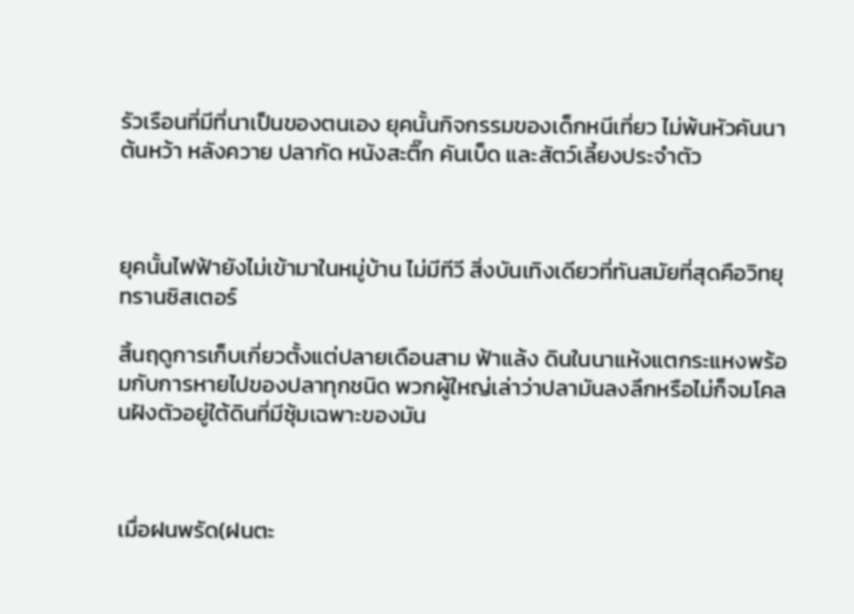รัวเรือนที่มีที่นาเป็นของตนเอง ยุคนั้นกิจกรรมของเด็กหนีเที่ยว ไม่พ้นหัวคันนา ต้นหว้า หลังควาย ปลากัด หนังสะติ๊ก คันเบ็ด และสัตว์เลี้ยงประจำตัว



ยุคนั้นไฟฟ้ายังไม่เข้ามาในหมู่บ้าน ไม่มีทีวี สิ่งบันเทิงเดียวที่ทันสมัยที่สุดคือวิทยุทรานซิสเตอร์

สิ้นฤดูการเก็บเกี่ยวตั้งแต่ปลายเดือนสาม ฟ้าแล้ง ดินในนาแห้งแตกระแหงพร้อมกับการหายไปของปลาทุกชนิด พวกผู้ใหญ่เล่าว่าปลามันลงลึกหรือไม่ก็จมโคลนฝังตัวอยู่ใต้ดินที่มีซุ้มเฉพาะของมัน



เมื่อฝนพรัด(ฝนตะ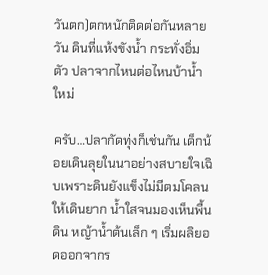วันตก)ตกหนักติดต่อกันหลายวัน ดินที่แห้งขังน้ำ กระทั่งอิ่มตัว ปลาจากไหนต่อไหนบ้าน้ำใหม่

ครับ…ปลากัดทุ่งก็เช่นกัน เด็กน้อยเดินลุยในนาอย่างสบายใจเฉิบเพราะดินยังแข็งไม่มีตมโคลนให้เดินยาก น้ำใสจนมองเห็นพื้นดิน หญ้าน้ำต้นเล็ก ๆ เริ่มผลิยอดออกจากร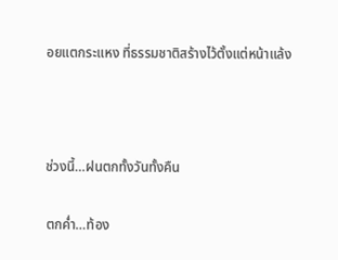อยแตกระแหง ที่ธรรมชาติสร้างไว้ตั้งแต่หน้าแล้ง



ช่วงนี้…ฝนตกทั้งวันทั้งคืน

ตกค่ำ…ท้อง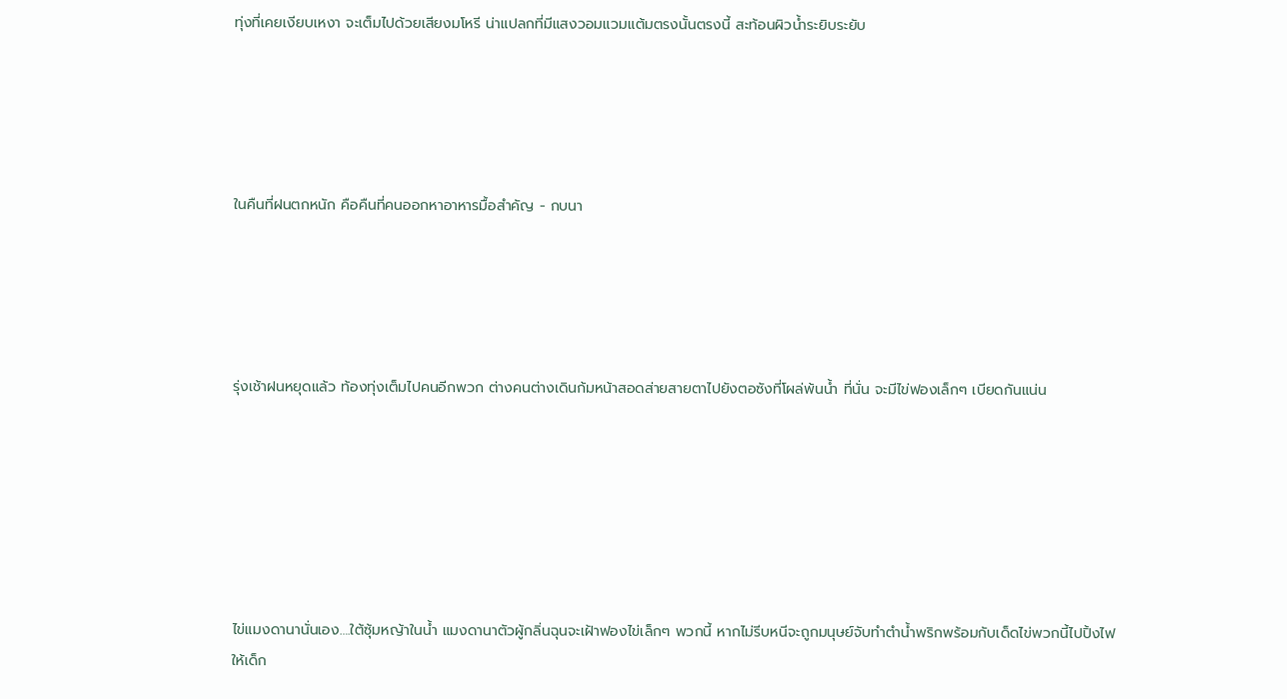ทุ่งที่เคยเงียบเหงา จะเต็มไปด้วยเสียงมโหรี น่าแปลกที่มีแสงวอมแวมแต้มตรงนั้นตรงนี้ สะท้อนผิวน้ำระยิบระยับ





ในคืนที่ฝนตกหนัก คือคืนที่คนออกหาอาหารมื้อสำคัญ - กบนา





รุ่งเช้าฝนหยุดแล้ว ท้องทุ่งเต็มไปคนอีกพวก ต่างคนต่างเดินก้มหน้าสอดส่ายสายตาไปยังตอซังที่โผล่พ้นน้ำ ที่นั่น จะมีไข่ฟองเล็กๆ เบียดกันแน่น







ไข่แมงดานานั่นเอง….ใต้ซุ้มหญ้าในน้ำ แมงดานาตัวผู้กลิ่นฉุนจะเฝ้าฟองไข่เล็กๆ พวกนี้ หากไม่รีบหนีจะถูกมนุษย์จับทำตำน้ำพริกพร้อมกับเด็ดไข่พวกนี้ไปปิ้งไฟให้เด็ก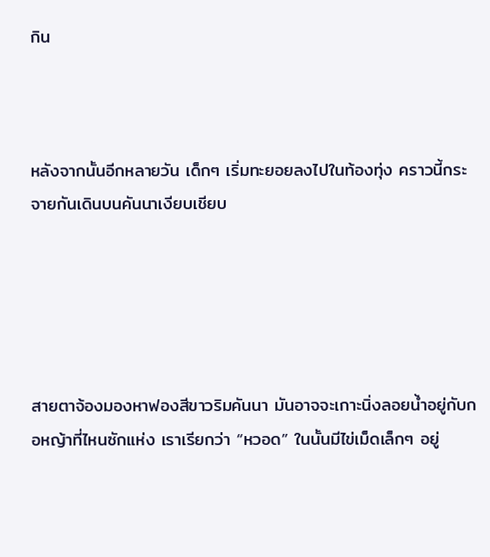กิน



หลังจากนั้นอีกหลายวัน เด็กๆ เริ่มทะยอยลงไปในท้องทุ่ง คราวนี้กระจายกันเดินบนคันนาเงียบเชียบ





สายตาจ้องมองหาฟองสีขาวริมคันนา มันอาจจะเกาะนิ่งลอยน้ำอยู่กับกอหญ้าที่ไหนซักแห่ง เราเรียกว่า “หวอด” ในนั้นมีไข่เม็ดเล็กๆ อยู่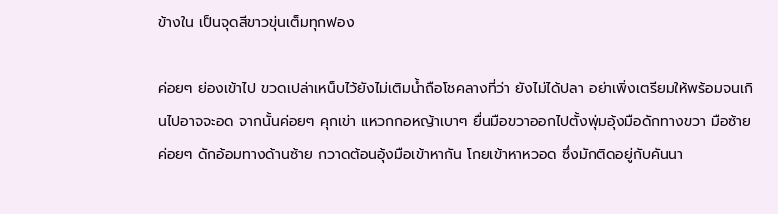ข้างใน เป็นจุดสีขาวขุ่นเต็มทุกฟอง

ค่อยๆ ย่องเข้าไป ขวดเปล่าเหน็บไว้ยังไม่เติมน้ำถือโชคลางที่ว่า ยังไม่ได้ปลา อย่าเพิ่งเตรียมให้พร้อมจนเกินไปอาจจะอด จากนั้นค่อยๆ คุกเข่า แหวกกอหญ้าเบาๆ ยื่นมือขวาออกไปตั้งพุ่มอุ้งมือดักทางขวา มือซ้ายค่อยๆ ดักอ้อมทางด้านซ้าย กวาดต้อนอุ้งมือเข้าหากัน โกยเข้าหาหวอด ซึ่งมักติดอยู่กับคันนา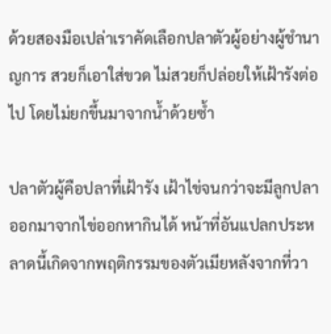ด้วยสองมือเปล่าเราคัดเลือกปลาตัวผู้อย่างผู้ชำนาญการ สวยก็เอาใส่ขวด ไม่สวยก็ปล่อยให้เฝ้ารังต่อไป โดยไม่ยกขึ้นมาจากน้ำด้วยซ้ำ

ปลาตัวผู้คือปลาที่เฝ้ารัง เฝ้าไข่จนกว่าจะมีลูกปลาออกมาจากไข่ออกหากินได้ หน้าที่อันแปลกประหลาดนี้เกิดจากพฤติกรรมของตัวเมียหลังจากที่วา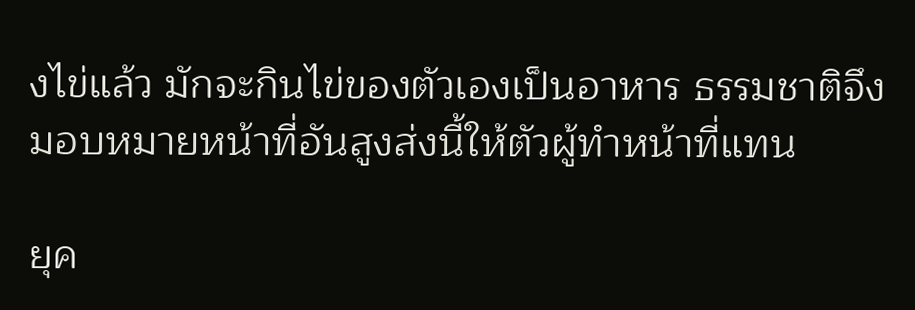งไข่แล้ว มักจะกินไข่ของตัวเองเป็นอาหาร ธรรมชาติจึงมอบหมายหน้าที่อันสูงส่งนี้ให้ตัวผู้ทำหน้าที่แทน

ยุค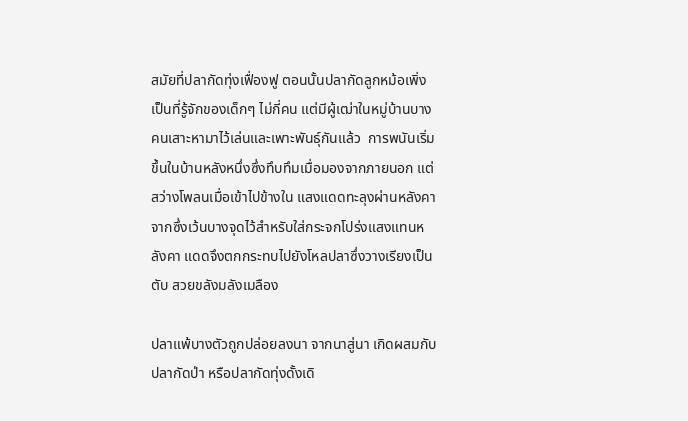สมัยที่ปลากัดทุ่งเฟื่องฟู ตอนนั้นปลากัดลูกหม้อเพิ่งเป็นที่รู้จักของเด็กๆ ไม่กี่คน แต่มีผู้เฒ่าในหมู่บ้านบางคนเสาะหามาไว้เล่นและเพาะพันธุ์กันแล้ว  การพนันเริ่มขึ้นในบ้านหลังหนึ่งซึ่งทึบทึมเมื่อมองจากภายนอก แต่สว่างโพลนเมื่อเข้าไปข้างใน แสงแดดทะลุงผ่านหลังคาจากซึ่งเว้นบางจุดไว้สำหรับใส่กระจกโปร่งแสงแทนหลังคา แดดจึงตกกระทบไปยังโหลปลาซึ่งวางเรียงเป็นตับ สวยขลังมลังเมลือง

ปลาแพ้บางตัวถูกปล่อยลงนา จากนาสู่นา เกิดผสมกับปลากัดป่า หรือปลากัดทุ่งดั้งเดิ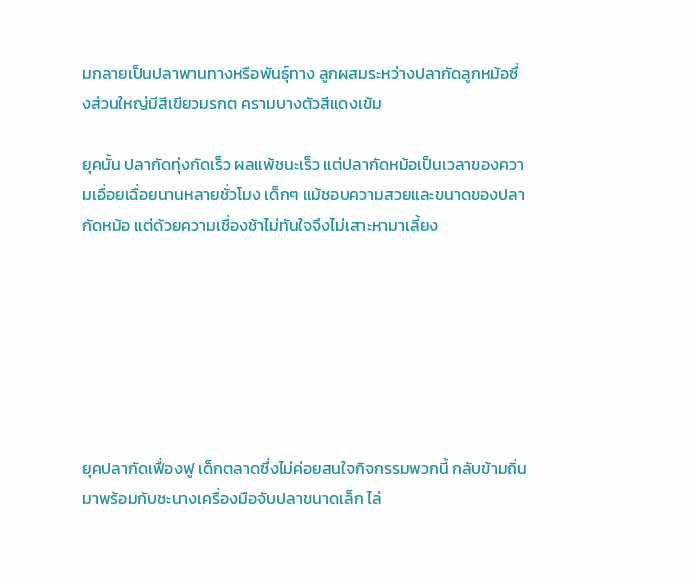มกลายเป็นปลาพานทางหรือพันธุ์ทาง ลูกผสมระหว่างปลากัดลูกหม้อซึ่งส่วนใหญ่มีสีเขียวมรกต ครามบางตัวสีแดงเข้ม

ยุคนั้น ปลากัดทุ่งกัดเร็ว ผลแพ้ชนะเร็ว แต่ปลากัดหม้อเป็นเวลาของความเอื่อยเฉื่อยนานหลายชั่วโมง เด็กๆ แม้ชอบความสวยและขนาดของปลากัดหม้อ แต่ด้วยความเชื่องช้าไม่ทันใจจึงไม่เสาะหามาเลี้ยง







ยุคปลากัดเฟื่องฟู เด็กตลาดซึ่งไม่ค่อยสนใจกิจกรรมพวกนี้ กลับข้ามถิ่นมาพร้อมกับชะนางเครื่องมือจับปลาขนาดเล็ก ไล่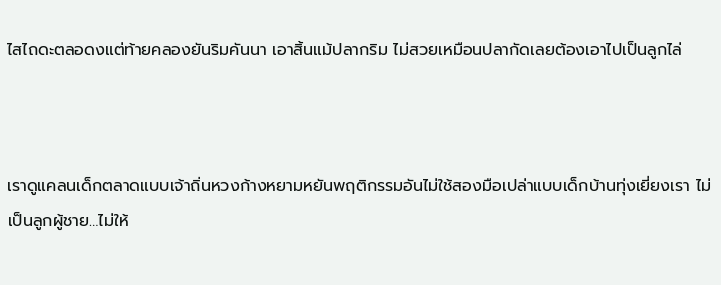ไสไถดะตลอดงแต่ท้ายคลองยันริมคันนา เอาสิ้นแม้ปลากริม ไม่สวยเหมือนปลากัดเลยต้องเอาไปเป็นลูกไล่



เราดูแคลนเด็กตลาดแบบเจ้าถิ่นหวงก้างหยามหยันพฤติกรรมอันไม่ใช้สองมือเปล่าแบบเด็กบ้านทุ่งเยี่ยงเรา ไม่เป็นลูกผู้ชาย…ไม่ให้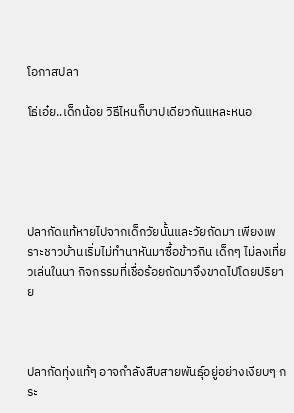โอกาสปลา

โธ่เอ๋ย..เด็กน้อย วิธีไหนก็บาปเดียวกันแหละหนอ





ปลากัดแท้หายไปจากเด็กวัยนั้นและวัยถัดมา เพียงเพราะชาวบ้านเริ่มไม่ทำนาหันมาซื้อข้าวกิน เด็กๆ ไม่ลงเที่ยวเล่นในนา กิจกรรมที่เชื่อร้อยถัดมาจึงขาดไปโดยปริยาย



ปลากัดทุ่งแท้ๆ อาจกำลังสืบสายพันธุ์อยู่อย่างเงียบๆ กระ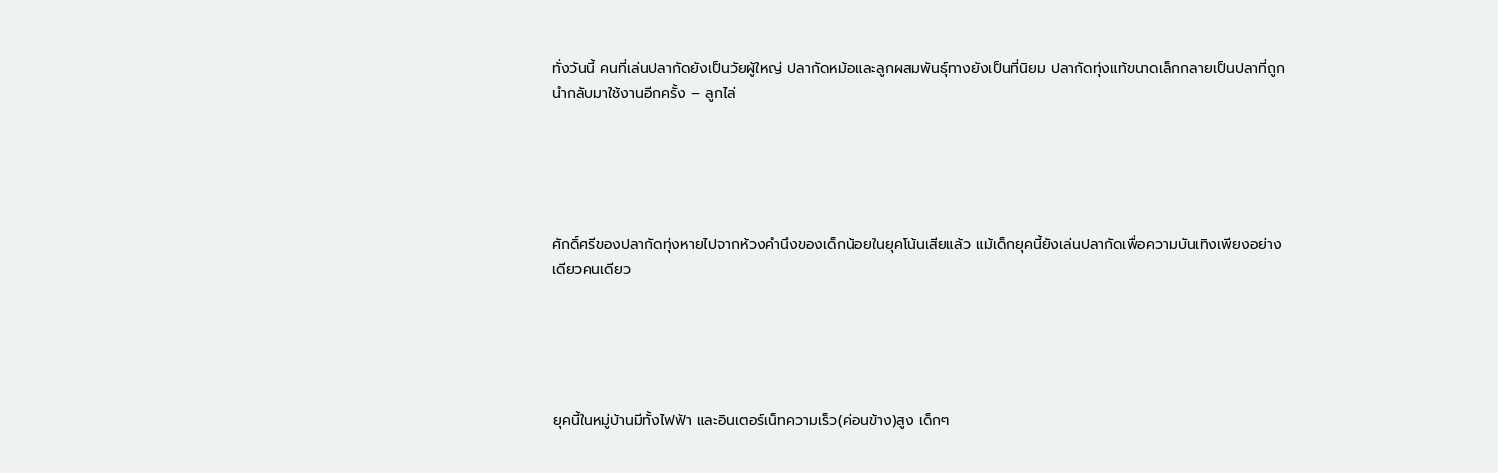ทั่งวันนี้ คนที่เล่นปลากัดยังเป็นวัยผู้ใหญ่ ปลากัดหม้อและลูกผสมพันธุ์ทางยังเป็นที่นิยม ปลากัดทุ่งแท้ขนาดเล็กกลายเป็นปลาที่ถูกนำกลับมาใช้งานอีกครั้ง – ลูกไล่





ศักดิ์ศรีของปลากัดทุ่งหายไปจากห้วงคำนึงของเด็กน้อยในยุคโน้นเสียแล้ว แม้เด็กยุคนี้ยังเล่นปลากัดเพื่อความบันเทิงเพียงอย่างเดียวคนเดียว





ยุคนี้ในหมู่บ้านมีทั้งไฟฟ้า และอินเตอร์เน็ทความเร็ว(ค่อนข้าง)สูง เด็กๆ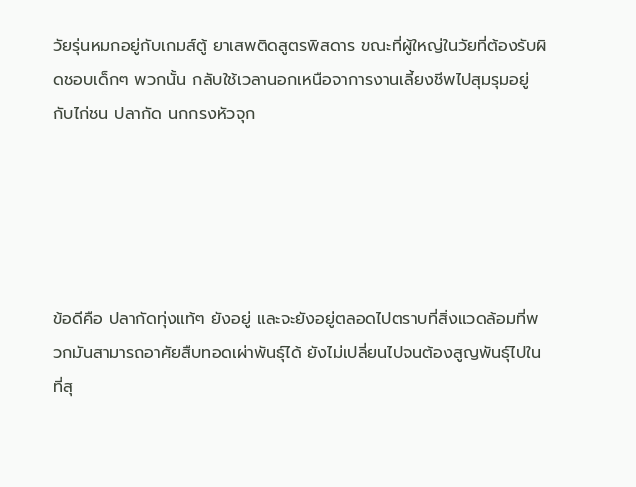วัยรุ่นหมกอยู่กับเกมส์ตู้ ยาเสพติดสูตรพิสดาร ขณะที่ผู้ใหญ่ในวัยที่ต้องรับผิดชอบเด็กๆ พวกนั้น กลับใช้เวลานอกเหนือจาการงานเลี้ยงชีพไปสุมรุมอยู่กับไก่ชน ปลากัด นกกรงหัวจุก





ข้อดีคือ ปลากัดทุ่งแท้ๆ ยังอยู่ และจะยังอยู่ตลอดไปตราบที่สิ่งแวดล้อมที่พวกมันสามารถอาศัยสืบทอดเผ่าพันธุ์ได้ ยังไม่เปลี่ยนไปจนต้องสูญพันธุ์ไปในที่สุ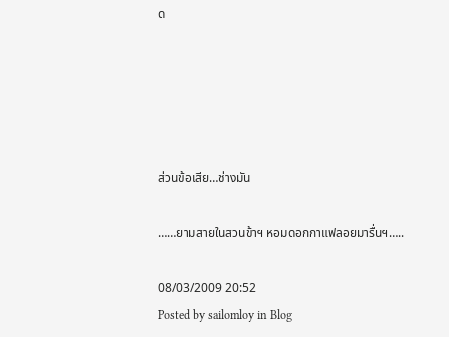ด





ส่วนข้อเสีย…ช่างมัน

……ยามสายในสวนข้าฯ หอมดอกกาแฟลอยมารื่นฯ…..

08/03/2009 20:52
Posted by sailomloy in Blog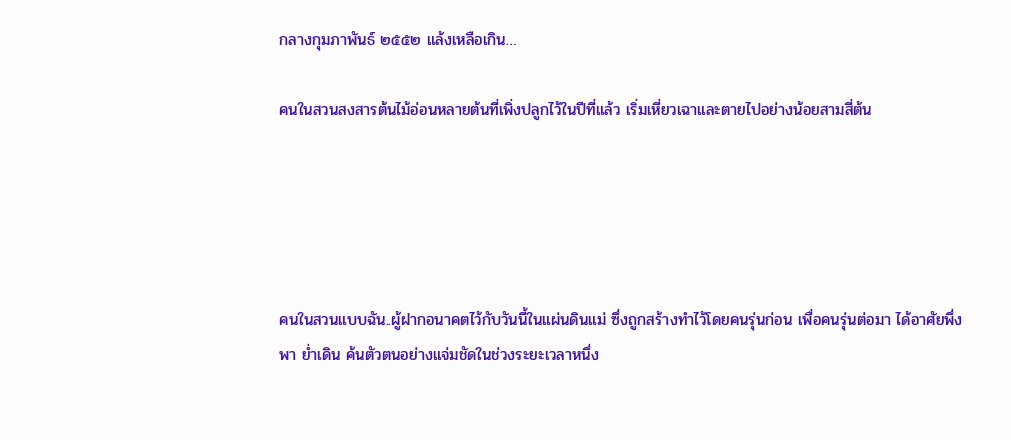กลางกุมภาพันธ์ ๒๕๕๒ แล้งเหลือเกิน…

คนในสวนสงสารต้นไม้อ่อนหลายต้นที่เพิ่งปลูกไว้ในปีที่แล้ว เริ่มเหี่ยวเฉาและตายไปอย่างน้อยสามสี่ต้น





คนในสวนแบบฉัน..ผู้ฝากอนาคตไว้กับวันนี้ในแผ่นดินแม่ ซึ่งถูกสร้างทำไว้โดยคนรุ่นก่อน เพื่อคนรุ่นต่อมา ได้อาศัยพึ่งพา ย่ำเดิน ค้นตัวตนอย่างแจ่มชัดในช่วงระยะเวลาหนึ่ง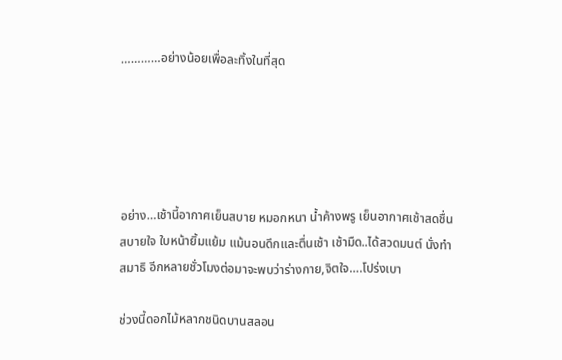…………อย่างน้อยเพื่อละทิ้งในที่สุด





อย่าง…เช้านี้อากาศเย็นสบาย หมอกหนา น้ำค้างพรู เย็นอากาศเช้าสดชื่น สบายใจ ใบหน้ายิ้มแย้ม แม้นอนดึกและตื่นเช้า เช้ามืด..ได้สวดมนต์ นั่งทำสมาธิ อีกหลายชั่วโมงต่อมาจะพบว่าร่างกาย,จิตใจ….โปร่งเบา

ช่วงนี้ดอกไม้หลากชนิดบานสลอน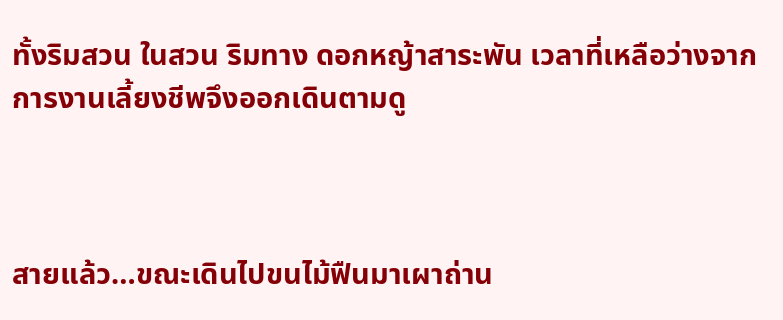ทั้งริมสวน ในสวน ริมทาง ดอกหญ้าสาระพัน เวลาที่เหลือว่างจากการงานเลี้ยงชีพจึงออกเดินตามดู



สายแล้ว…ขณะเดินไปขนไม้ฟืนมาเผาถ่าน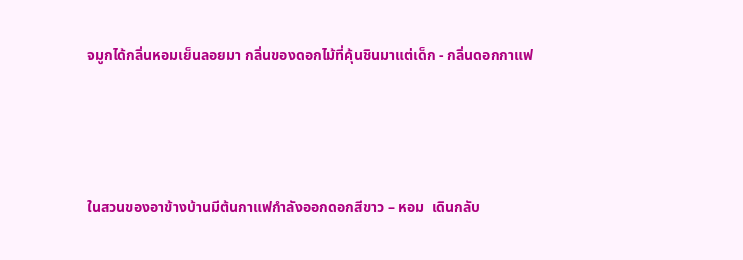จมูกได้กลิ่นหอมเย็นลอยมา กลิ่นของดอกไม้ที่คุ้นชินมาแต่เด็ก - กลิ่นดอกกาแฟ




ในสวนของอาข้างบ้านมีต้นกาแฟกำลังออกดอกสีขาว – หอม  เดินกลับ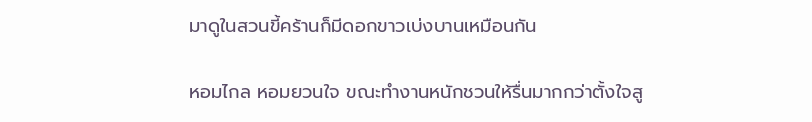มาดูในสวนขี้คร้านก็มีดอกขาวเบ่งบานเหมือนกัน

หอมไกล หอมยวนใจ ขณะทำงานหนักชวนให้รื่นมากกว่าตั้งใจสู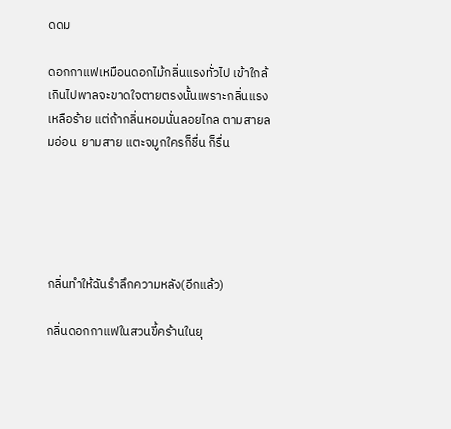ดดม

ดอกกาแฟเหมือนดอกไม้กลิ่นแรงทั่วไป เข้าใกล้เกินไปพาลจะขาดใจตายตรงนั้นเพราะกลิ่นแรงเหลือร้าย แต่ถ้ากลิ่นหอมนั่นลอยไกล ตามสายลมอ่อน  ยามสาย แตะจมูกใครก็ชื่น ก็รื่น





กลิ่นทำให้ฉันรำลึกความหลัง(อีกแล้ว)

กลิ่นดอกกาแฟในสวนขี้คร้านในยุ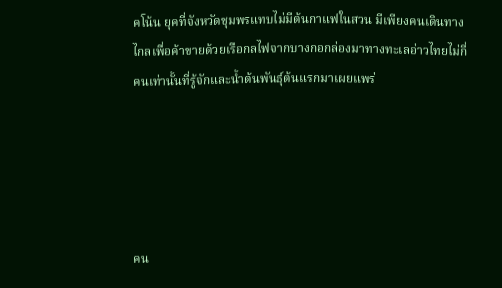คโน้น ยุคที่จังหวัดชุมพรแทบไม่มีต้นกาแฟในสวน มีเพียงคนเดินทางไกลเพื่อค้าขายด้วยเรือกลไฟจากบางกอกล่องมาทางทะเลอ่าวไทยไม่กี่คนเท่านั้นที่รู้จักและน้ำต้นพันธุ์ต้นแรกมาเผยแพร่





คน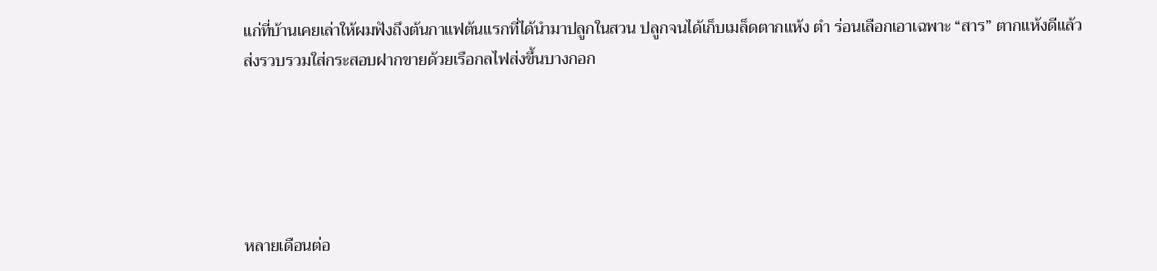แก่ที่บ้านเคยเล่าให้ผมฟังถึงต้นกาแฟต้นแรกที่ได้นำมาปลูกในสวน ปลูกจนได้เก็บเมล็ดตากแห้ง ตำ ร่อนเลือกเอาเฉพาะ “สาร” ตากแห้งดีแล้วส่งรวบรวมใส่กระสอบฝากขายด้วยเรือกลไฟส่งขึ้นบางกอก





หลายเดือนต่อ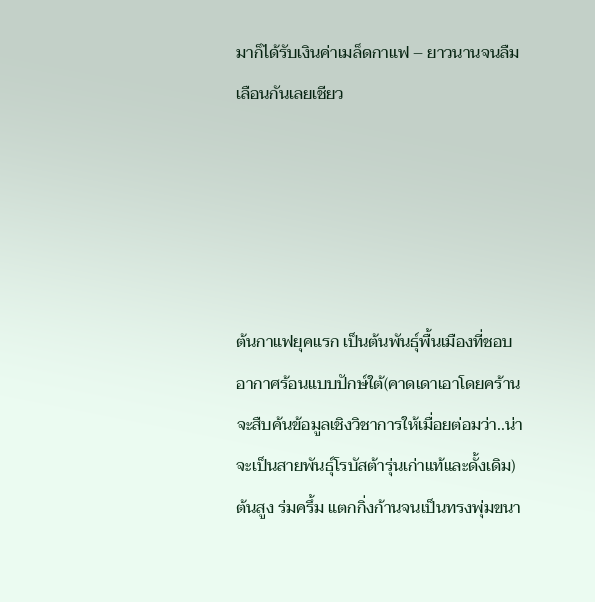มาก็ได้รับเงินค่าเมล็ดกาแฟ – ยาวนานจนลืมเลือนกันเลยเชียว





ต้นกาแฟยุคแรก เป็นต้นพันธุ์พื้นเมืองที่ชอบอากาศร้อนแบบปักษ์ใต้(คาดเดาเอาโดยคร้านจะสืบค้นข้อมูลเชิงวิชาการให้เมื่อยต่อมว่า..น่าจะเป็นสายพันธุ์โรบัสต้ารุ่นเก่าแท้และดั้งเดิม) ต้นสูง ร่มครึ้ม แตกกิ่งก้านจนเป็นทรงพุ่มขนา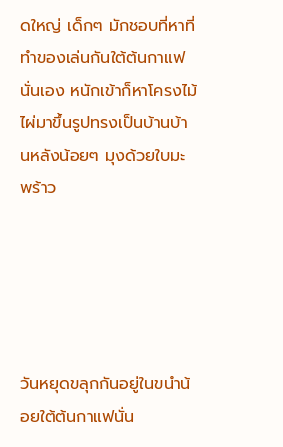ดใหญ่ เด็กๆ มักชอบที่หาที่ทำของเล่นกันใต้ต้นกาแฟนั่นเอง หนักเข้าก็หาโครงไม้ไผ่มาขึ้นรูปทรงเป็นบ้านบ้านหลังน้อยๆ มุงด้วยใบมะพร้าว





วันหยุดขลุกกันอยู่ในขนำน้อยใต้ต้นกาแฟนั่น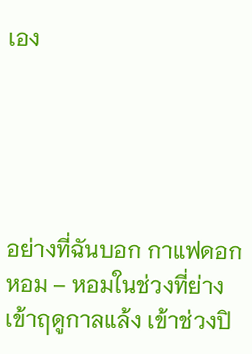เอง





อย่างที่ฉันบอก กาแฟดอกหอม – หอมในช่วงที่ย่างเข้าฤดูกาลแล้ง เข้าช่วงปิ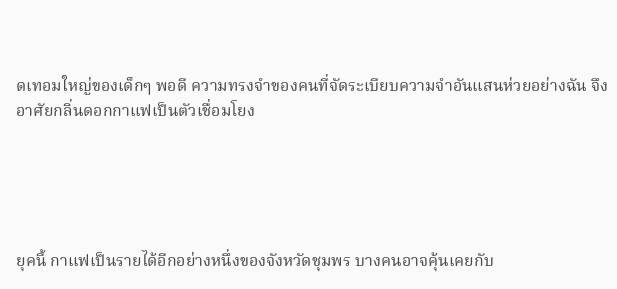ดเทอมใหญ่ของเด็กๆ พอดี ความทรงจำของคนที่จัดระเบียบความจำอันแสนห่วยอย่างฉัน จึงอาศัยกลิ่นดอกกาแฟเป็นตัวเชื่อมโยง





ยุคนี้ กาแฟเป็นรายได้อีกอย่างหนึ่งของจังหวัดชุมพร บางคนอาจคุ้นเคยกับ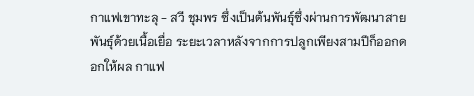กาแฟเขาทะลุ - สวี ชุมพร ซึ่งเป็นต้นพันธุ์ซึ่งผ่านการพัฒนาสายพันธุ์ด้วยเนื้อเยื่อ ระยะเวลาหลังจากการปลูกเพียงสามปีก็ออกดอกให้ผล กาแฟ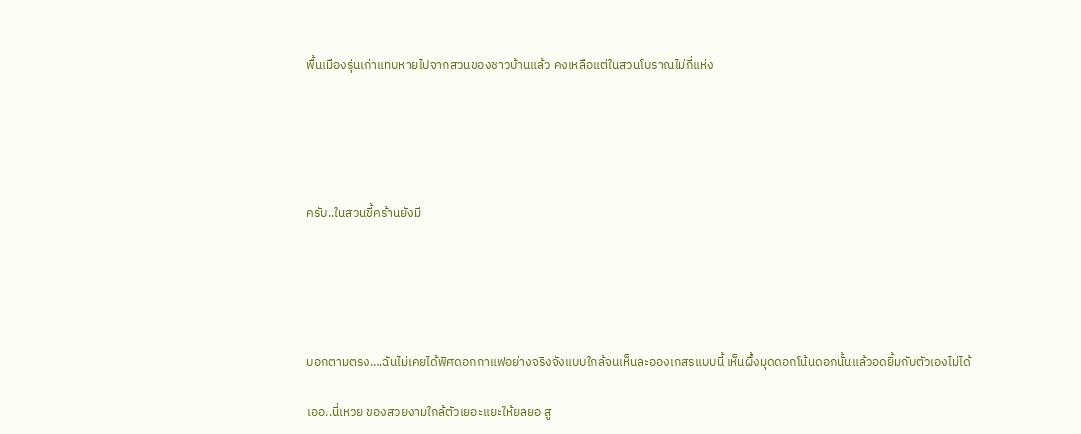พื้นเมืองรุ่นเก่าแทบหายไปจากสวนของชาวบ้านแล้ว คงเหลือแต่ในสวนโบราณไม่กี่แห่ง





ครับ..ในสวนขี้คร้านยังมี





บอกตามตรง….ฉันไม่เคยได้พิศดอกกาแฟอย่างจริงจังแบบใกล้จนเห็นละอองเกสรแบบนี้ เห็นผึ้งมุดดอกโน้นดอกนั้นแล้วอดยิ้มกับตัวเองไม่ได้

เออ..นี่เหวย ของสวยงามใกล้ตัวเยอะแยะให้ยลยอ สู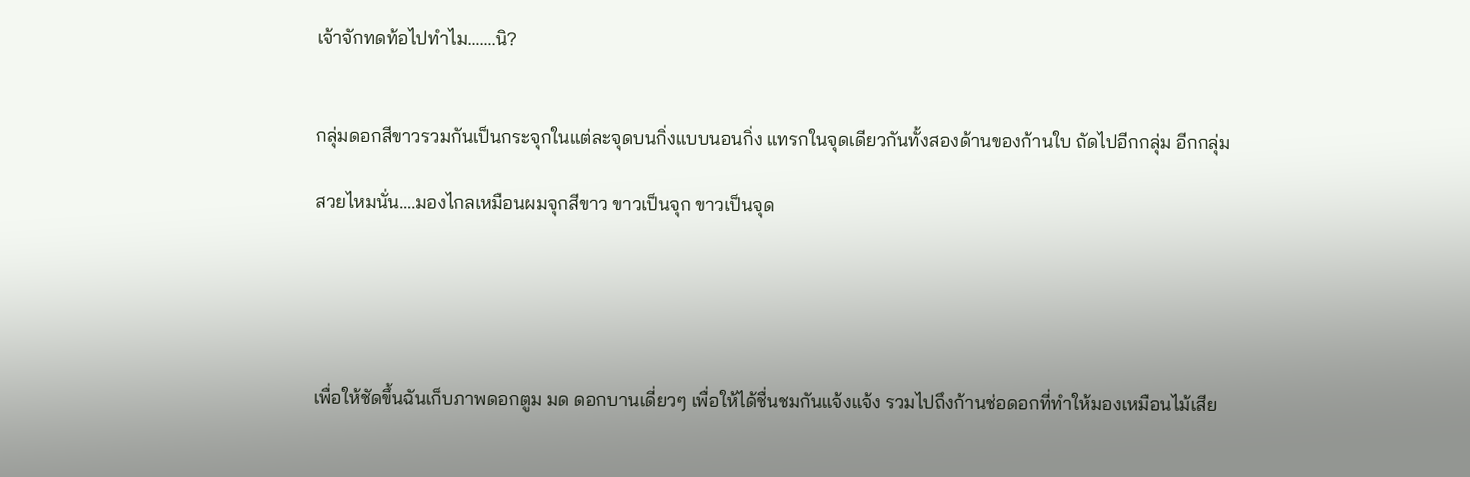เจ้าจักทดท้อไปทำไม…….นิ?


กลุ่มดอกสีขาวรวมกันเป็นกระจุกในแต่ละจุดบนกิ่งแบบนอนกิ่ง แทรกในจุดเดียวกันทั้งสองด้านของก้านใบ ถัดไปอีกกลุ่ม อีกกลุ่ม

สวยไหมนั่น….มองไกลเหมือนผมจุกสีขาว ขาวเป็นจุก ขาวเป็นจุด





เพื่อให้ชัดขึ้นฉันเก็บภาพดอกตูม มด ดอกบานเดี่ยวๆ เพื่อให้ได้ชื่นชมกันแจ้งแจ้ง รวมไปถึงก้านช่อดอกที่ทำให้มองเหมือนไม้เสีย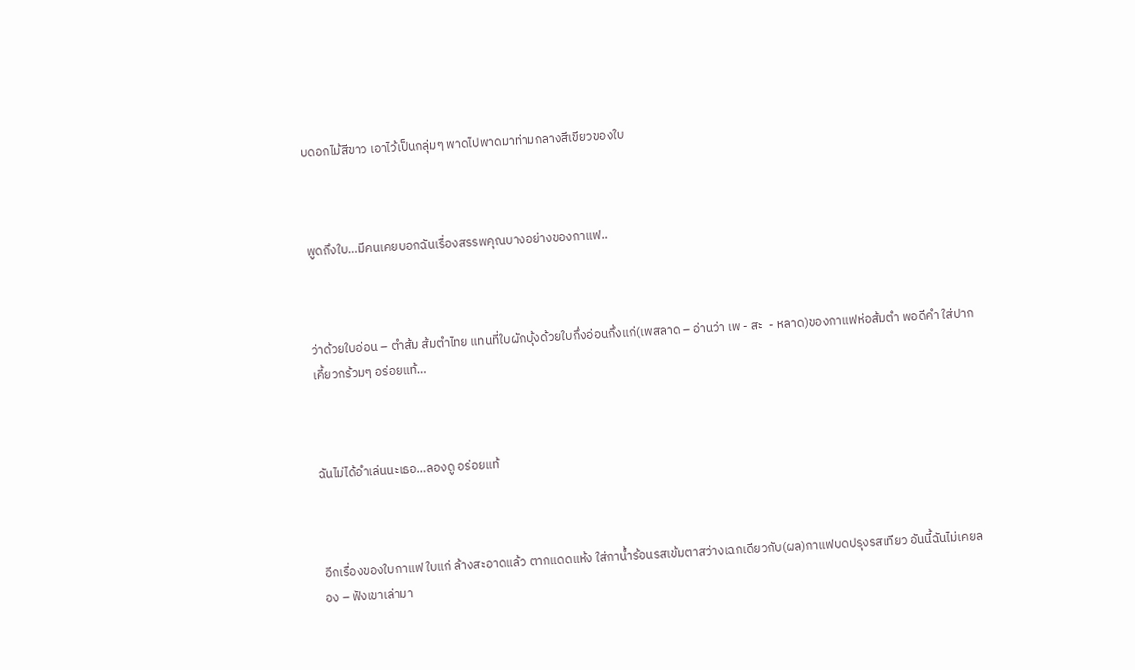บดอกไม้สีขาว เอาไว้เป็นกลุ่มๆ พาดไปพาดมาท่ามกลางสีเขียวของใบ



พูดถึงใบ…มีคนเคยบอกฉันเรื่องสรรพคุณบางอย่างของกาแฟ..



ว่าด้วยใบอ่อน – ตำส้ม ส้มตำไทย แทนที่ใบผักบุ้งด้วยใบกึ่งอ่อนกึ่งแก่(เพสลาด – อ่านว่า เพ - สะ  - หลาด)ของกาแฟห่อส้มตำ พอดีคำ ใส่ปากเคี้ยวกร้วมๆ อร่อยแท้…



ฉันไม่ได้อำเล่นนะเธอ…ลองดู อร่อยแท้



อีกเรื่องของใบกาแฟ ใบแก่ ล้างสะอาดแล้ว ตากแดดแห้ง ใส่กาน้ำร้อนรสเข้มตาสว่างเฉกเดียวกับ(ผล)กาแฟบดปรุงรสเทียว อันนี้ฉันไม่เคยลอง – ฟังเขาเล่ามา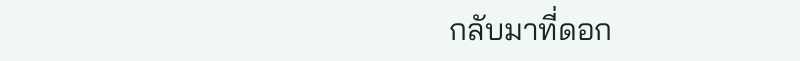กลับมาที่ดอก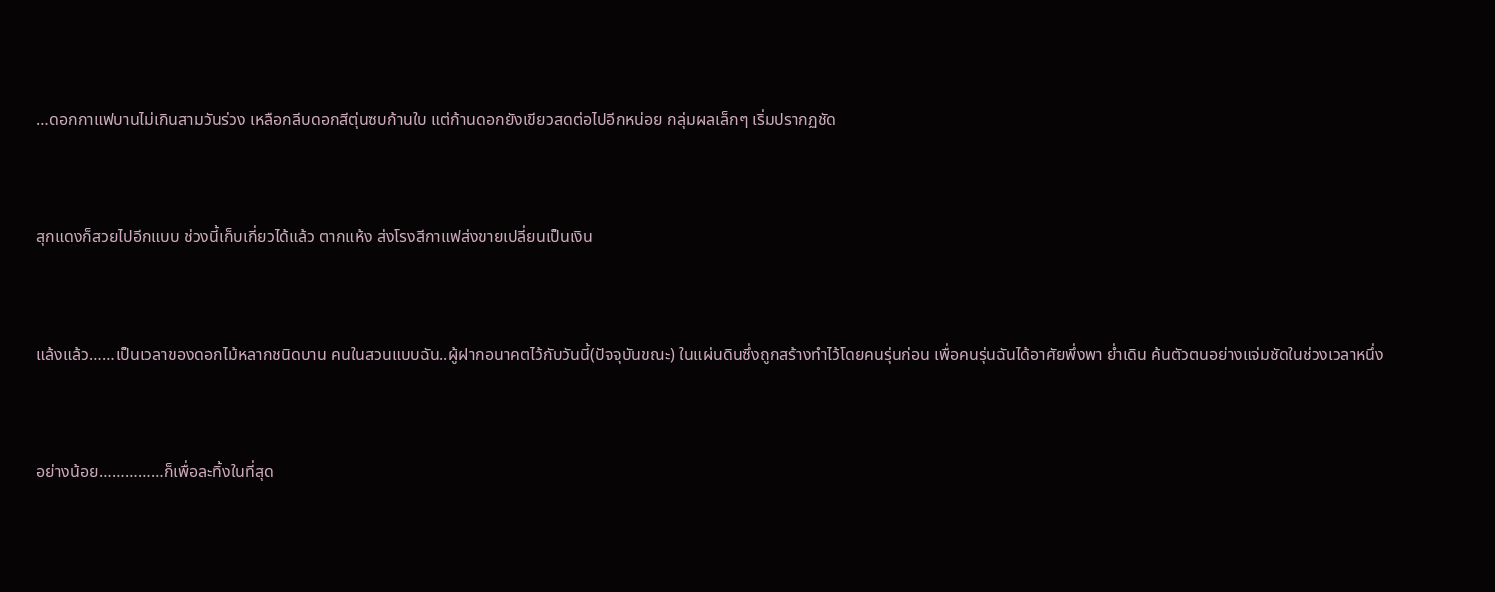…ดอกกาแฟบานไม่เกินสามวันร่วง เหลือกลีบดอกสีตุ่นซบก้านใบ แต่ก้านดอกยังเขียวสดต่อไปอีกหน่อย กลุ่มผลเล็กๆ เริ่มปรากฏชัด



สุกแดงก็สวยไปอีกแบบ ช่วงนี้เก็บเกี่ยวได้แล้ว ตากแห้ง ส่งโรงสีกาแฟส่งขายเปลี่ยนเป็นเงิน



แล้งแล้ว……เป็นเวลาของดอกไม้หลากชนิดบาน คนในสวนแบบฉัน..ผู้ฝากอนาคตไว้กับวันนี้(ปัจจุบันขณะ) ในแผ่นดินซึ่งถูกสร้างทำไว้โดยคนรุ่นก่อน เพื่อคนรุ่นฉันได้อาศัยพึ่งพา ย่ำเดิน ค้นตัวตนอย่างแจ่มชัดในช่วงเวลาหนึ่ง



อย่างน้อย……………ก็เพื่อละทิ้งในที่สุด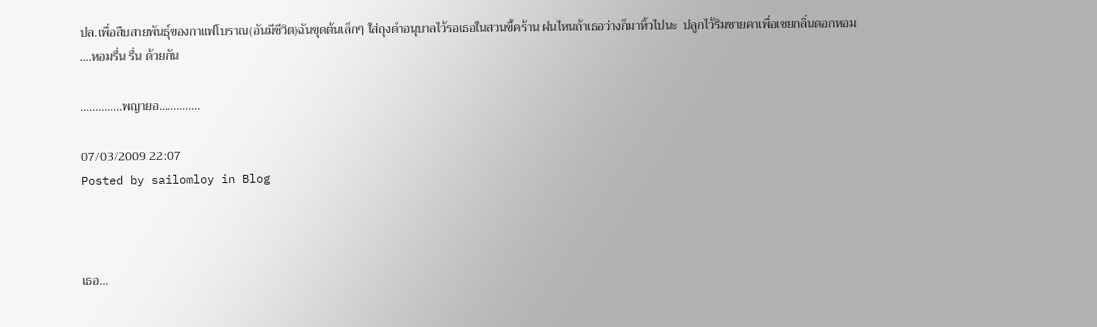ปล.เพื่อสืบสายพันธุ์ของกาแฟโบราณ(อันมีชีวิต)ฉันขุดต้นเล็กๆ ใส่ถุงดำอนุบาลไว้รอเธอในสวนขี้คร้าน ฝนไหนถ้าเธอว่างก็มาหิ้วไปนะ  ปลูกไว้ริมชายคาเพื่อเชยกลิ่นดอกหอม ….หอมรื่น รื่น ด้วยกัน

…………..พญายอ…………..

07/03/2009 22:07
Posted by sailomloy in Blog



เธอ…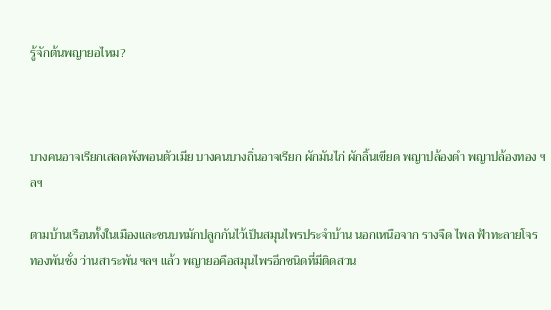รู้จักต้นพญายอไหม?



บางคนอาจเรียกเสลดพังพอนตัวเมีย บางคนบางถิ่นอาจเรียก ผักมันไก่ ผักลิ้นเขียด พญาปล้องดำ พญาปล้องทอง ฯลฯ

ตามบ้านเรือนทั้งในเมืองและชนบทมักปลูกกันไว้เป็นสมุนไพรประจำบ้าน นอกเหนือจาก รางจืด ไพล ฟ้าทะลายโจร ทองพันชั่ง ว่านสาระพัน ฯลฯ แล้ว พญายอคือสมุนไพรอีกชนิดที่มีติดสวน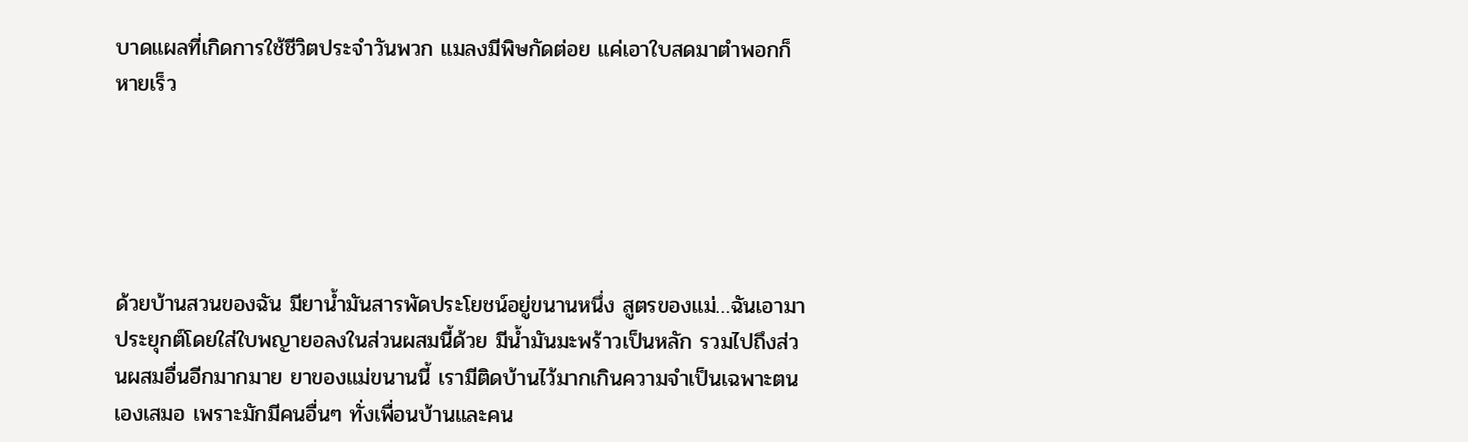บาดแผลที่เกิดการใช้ชีวิตประจำวันพวก แมลงมีพิษกัดต่อย แค่เอาใบสดมาตำพอกก็หายเร็ว





ด้วยบ้านสวนของฉัน มียาน้ำมันสารพัดประโยชน์อยู่ขนานหนึ่ง สูตรของแม่…ฉันเอามาประยุกต์โดยใส่ใบพญายอลงในส่วนผสมนี้ด้วย มีน้ำมันมะพร้าวเป็นหลัก รวมไปถึงส่วนผสมอื่นอีกมากมาย ยาของแม่ขนานนี้ เรามีติดบ้านไว้มากเกินความจำเป็นเฉพาะตนเองเสมอ เพราะมักมีคนอื่นๆ ทั่งเพื่อนบ้านและคน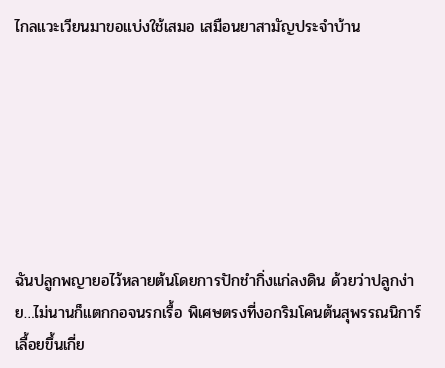ไกลแวะเวียนมาขอแบ่งใช้เสมอ เสมือนยาสามัญประจำบ้าน







ฉันปลูกพญายอไว้หลายต้นโดยการปักชำกิ่งแก่ลงดิน ด้วยว่าปลูกง่าย…ไม่นานก็แตกกอจนรกเรื้อ พิเศษตรงที่งอกริมโคนต้นสุพรรณนิการ์เลื้อยขึ้นเกี่ย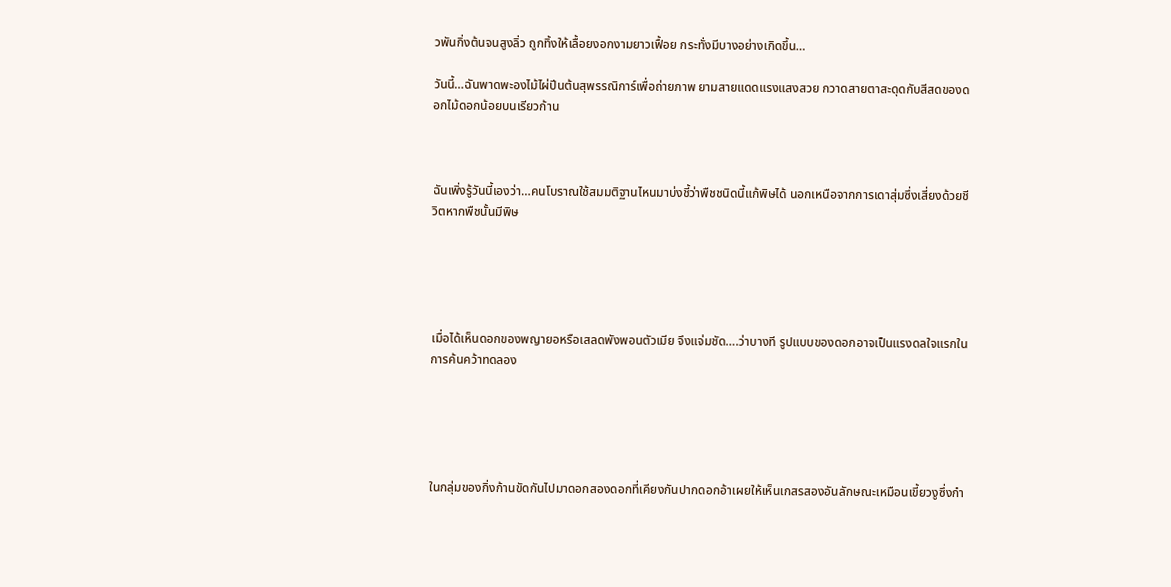วพันกิ่งต้นจนสูงลิ่ว ถูกทิ้งให้เลื้อยงอกงามยาวเฟื้อย กระทั่งมีบางอย่างเกิดขึ้น…

วันนี้…ฉันพาดพะองไม้ไผ่ปีนต้นสุพรรณิการ์เพื่อถ่ายภาพ ยามสายแดดแรงแสงสวย กวาดสายตาสะดุดกับสีสดของดอกไม้ดอกน้อยบนเรียวก้าน



ฉันเพิ่งรู้วันนี้เองว่า…คนโบราณใช้สมมติฐานไหนมาบ่งชี้ว่าพืชชนิดนี้แก้พิษได้ นอกเหนือจากการเดาสุ่มซึ่งเสี่ยงด้วยชีวิตหากพืชนั้นมีพิษ





เมื่อได้เห็นดอกของพญายอหรือเสลดพังพอนตัวเมีย จึงแจ่มชัด….ว่าบางที รูปแบบของดอกอาจเป็นแรงดลใจแรกในการค้นคว้าทดลอง





ในกลุ่มของกิ่งก้านขัดกันไปมาดอกสองดอกที่เคียงกันปากดอกอ้าเผยให้เห็นเกสรสองอันลักษณะเหมือนเขี้ยวงูซึ่งกำ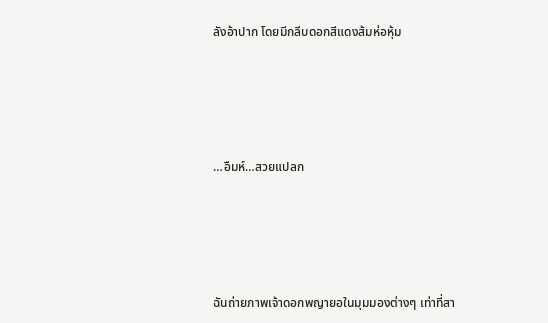ลังอ้าปาก โดยมีกลีบดอกสีแดงส้มห่อหุ้ม





…อืมห์…สวยแปลก





ฉันถ่ายภาพเจ้าดอกพญายอในมุมมองต่างๆ เท่าที่สา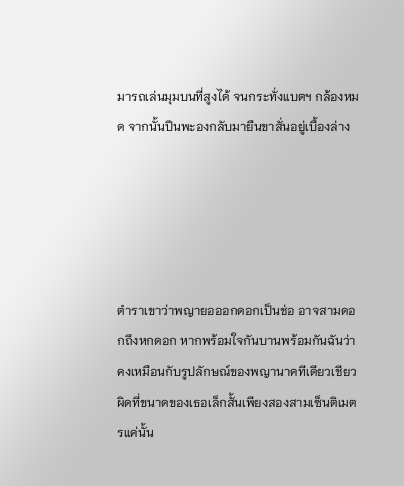มารถเล่นมุมบนที่สูงได้ จนกระทั่งแบตฯ กล้องหมด จากนั้นปีนพะองกลับมายืนขาสั่นอยู่เบื้องล่าง





ตำราเขาว่าพญายอออกดอกเป็นช่อ อาจสามดอกถึงหกดอก หากพร้อมใจกันบานพร้อมกันฉันว่าคงเหมือนกับรูปลักษณ์ของพญานาคทีเดียวเชียว ผิดที่ขนาดของเธอเล็กสั้นเพียงสองสามเซ็นติเมตรแค่นั้น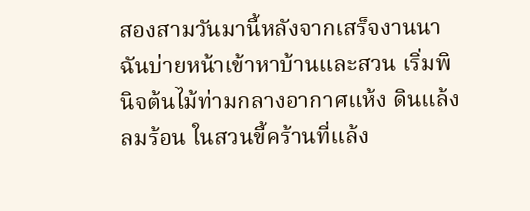สองสามวันมานี้หลังจากเสร็จงานนา ฉันบ่ายหน้าเข้าหาบ้านและสวน เริ่มพินิจต้นไม้ท่ามกลางอากาศแห้ง ดินแล้ง ลมร้อน ในสวนขี้คร้านที่แล้ง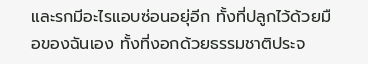และรกมีอะไรแอบซ่อนอยุ่อีก ทั้งที่ปลูกไว้ด้วยมือของฉันเอง ทั้งที่งอกด้วยธรรมชาติประจ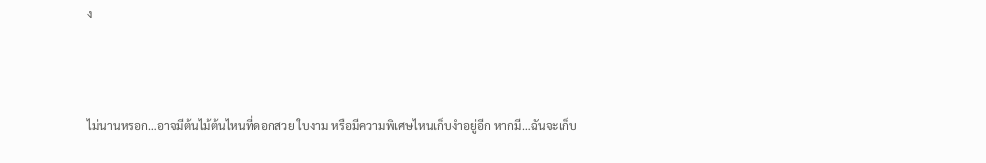ง



ไม่นานหรอก…อาจมีต้นไม้ต้นไหนที่ดอกสวย ใบงาม หรือมีความพิเศษไหนเก็บงำอยู่อีก หากมี…ฉันจะเก็บ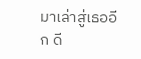มาเล่าสู่เธออีก ดี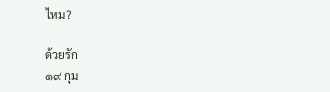ไหม?

ด้วยรัก
๑๙ กุม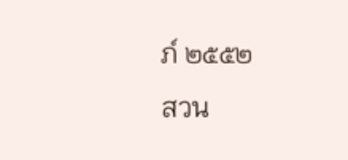ภ์ ๒๕๕๒
สวน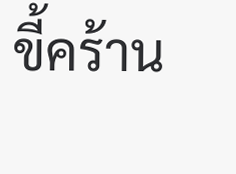ขี้คร้าน